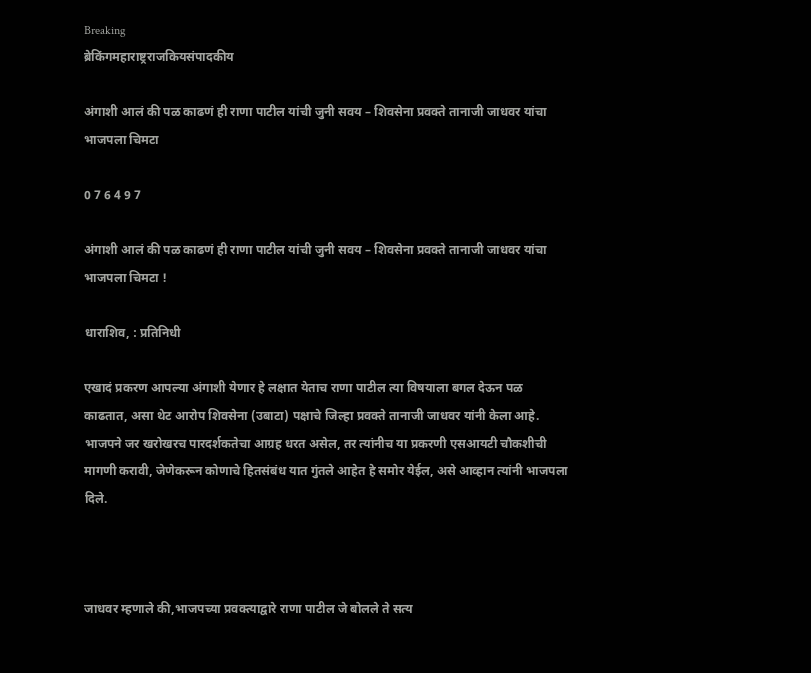Breaking
ब्रेकिंगमहाराष्ट्रराजकियसंपादकीय

अंगाशी आलं की पळ काढणं ही राणा पाटील यांची जुनी सवय – शिवसेना प्रवक्ते तानाजी जाधवर यांचा भाजपला चिमटा

0 7 6 4 9 7

अंगाशी आलं की पळ काढणं ही राणा पाटील यांची जुनी सवय – शिवसेना प्रवक्ते तानाजी जाधवर यांचा भाजपला चिमटा !

धाराशिव, : प्रतिनिधी

एखादं प्रकरण आपल्या अंगाशी येणार हे लक्षात येताच राणा पाटील त्या विषयाला बगल देऊन पळ काढतात, असा थेट आरोप शिवसेना (उबाटा) पक्षाचे जिल्हा प्रवक्ते तानाजी जाधवर यांनी केला आहे. भाजपने जर खरोखरच पारदर्शकतेचा आग्रह धरत असेल, तर त्यांनीच या प्रकरणी एसआयटी चौकशीची मागणी करावी, जेणेकरून कोणाचे हितसंबंध यात गुंतले आहेत हे समोर येईल, असे आव्हान त्यांनी भाजपला दिले.



जाधवर म्हणाले की,भाजपच्या प्रवक्त्याद्वारे राणा पाटील जे बोलले ते सत्य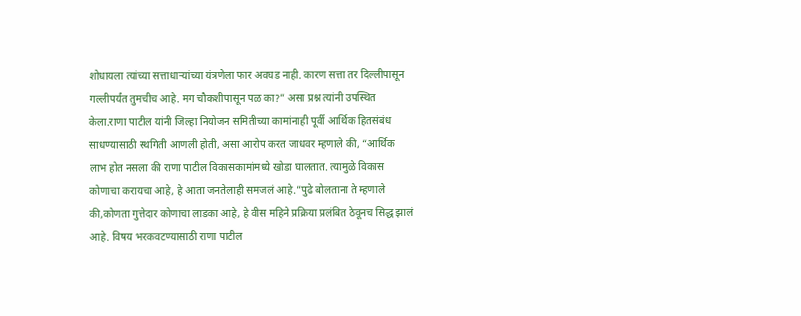शोधायला त्यांच्या सत्ताधाऱ्यांच्या यंत्रणेला फार अवघड नाही. कारण सत्ता तर दिल्लीपासून गल्लीपर्यंत तुमचीच आहे. मग चौकशीपासून पळ का?” असा प्रश्न त्यांनी उपस्थित केला.राणा पाटील यांनी जिल्हा नियोजन समितीच्या कामांनाही पूर्वी आर्थिक हितसंबंध साधण्यासाठी स्थगिती आणली होती, असा आरोप करत जाधवर म्हणाले की, “आर्थिक लाभ होत नसला की राणा पाटील विकासकामांमध्ये खोडा घालतात. त्यामुळे विकास कोणाचा करायचा आहे, हे आता जनतेलाही समजलं आहे.”पुढे बोलताना ते म्हणाले की,कोणता गुत्तेदार कोणाचा लाडका आहे, हे वीस महिने प्रक्रिया प्रलंबित ठेवूनच सिद्ध झालं आहे. विषय भरकवटण्यासाठी राणा पाटील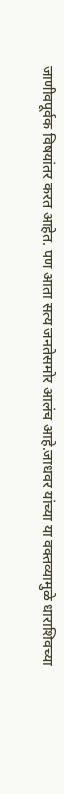जाणीवपूर्वक विषयांतर करत आहेत. पण आता सत्य जनतेसमोर आलंच आहे.जाधवर यांच्या या वक्तव्यामुळे धाराशिवच्या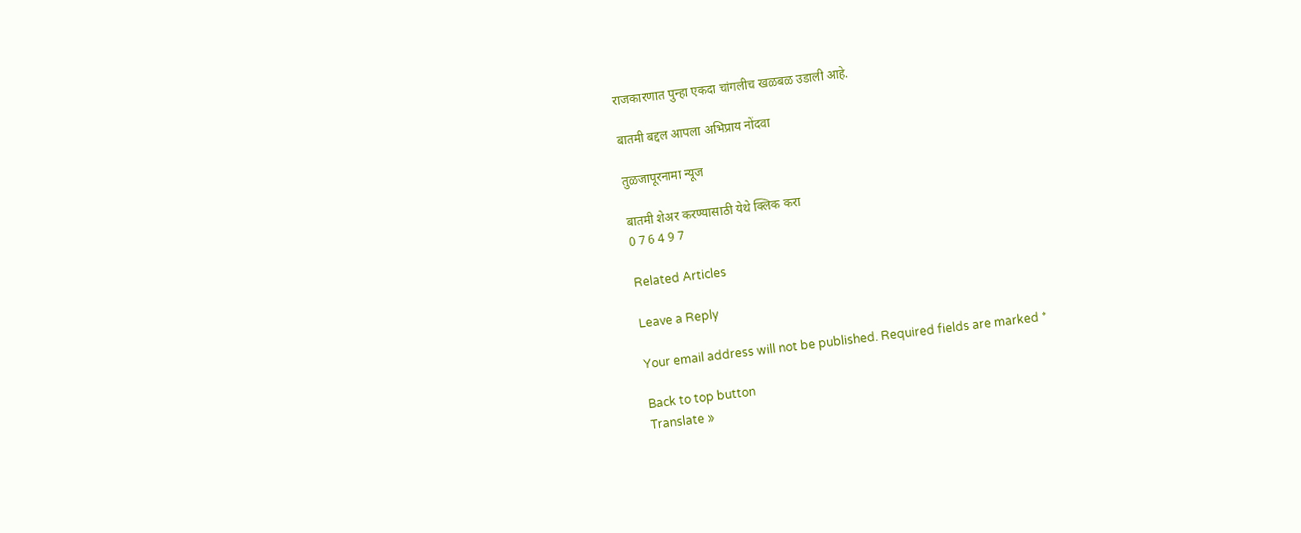राजकारणात पुन्हा एकदा चांगलीच खळबळ उडाली आहे.

बातमी बद्दल आपला अभिप्राय नोंदवा

तुळजापूरनामा न्यूज

बातमी शेअर करण्यासाठी येथे क्लिक करा
0 7 6 4 9 7

Related Articles

Leave a Reply

Your email address will not be published. Required fields are marked *

Back to top button
Translate »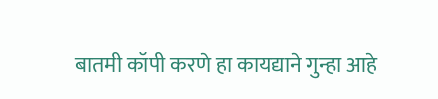बातमी कॉपी करणे हा कायद्याने गुन्हा आहे